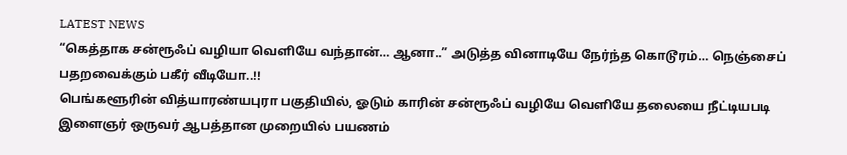LATEST NEWS
“கெத்தாக சன்ரூஃப் வழியா வெளியே வந்தான்… ஆனா..” அடுத்த வினாடியே நேர்ந்த கொடூரம்… நெஞ்சைப் பதறவைக்கும் பகீர் வீடியோ..!!
பெங்களூரின் வித்யாரண்யபுரா பகுதியில், ஓடும் காரின் சன்ரூஃப் வழியே வெளியே தலையை நீட்டியபடி இளைஞர் ஒருவர் ஆபத்தான முறையில் பயணம்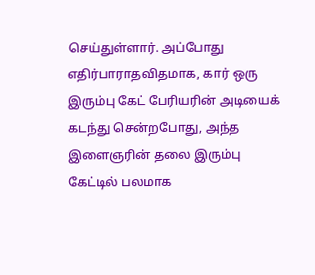செய்துள்ளார். அப்போது எதிர்பாராதவிதமாக, கார் ஒரு இரும்பு கேட் பேரியரின் அடியைக் கடந்து சென்றபோது, அந்த இளைஞரின் தலை இரும்பு கேட்டில் பலமாக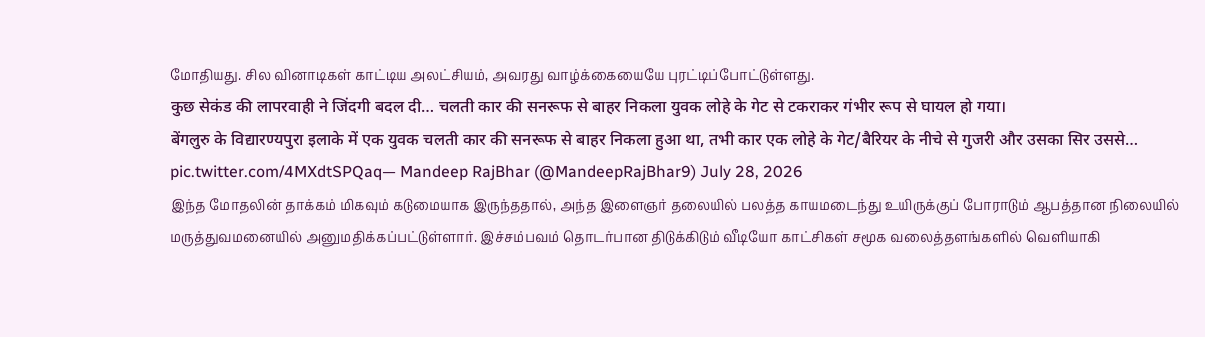மோதியது. சில வினாடிகள் காட்டிய அலட்சியம், அவரது வாழ்க்கையையே புரட்டிப்போட்டுள்ளது.
कुछ सेकंड की लापरवाही ने जिंदगी बदल दी… चलती कार की सनरूफ से बाहर निकला युवक लोहे के गेट से टकराकर गंभीर रूप से घायल हो गया।
बेंगलुरु के विद्यारण्यपुरा इलाके में एक युवक चलती कार की सनरूफ से बाहर निकला हुआ था, तभी कार एक लोहे के गेट/बैरियर के नीचे से गुजरी और उसका सिर उससे… pic.twitter.com/4MXdtSPQaq— Mandeep RajBhar (@MandeepRajBhar9) July 28, 2026
இந்த மோதலின் தாக்கம் மிகவும் கடுமையாக இருந்ததால், அந்த இளைஞர் தலையில் பலத்த காயமடைந்து உயிருக்குப் போராடும் ஆபத்தான நிலையில் மருத்துவமனையில் அனுமதிக்கப்பட்டுள்ளார். இச்சம்பவம் தொடர்பான திடுக்கிடும் வீடியோ காட்சிகள் சமூக வலைத்தளங்களில் வெளியாகி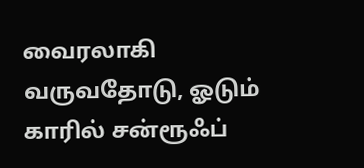வைரலாகி வருவதோடு, ஓடும் காரில் சன்ரூஃப்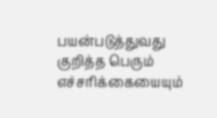பயன்படுத்துவது குறித்த பெரும் எச்சரிக்கையையும்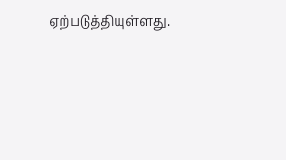ஏற்படுத்தியுள்ளது.